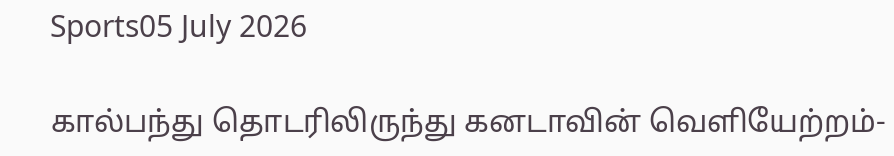Sports05 July 2026

கால்பந்து தொடரிலிருந்து கனடாவின் வெளியேற்றம்-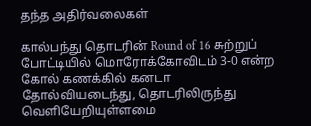தந்த அதிர்வலைகள்

கால்பந்து தொடரின் Round of 16 சுற்றுப் போட்டியில் மொரோக்கோவிடம் 3-0 என்ற கோல் கணக்கில் கனடா தோல்வியடைந்து, தொடரிலிருந்து வெளியேறியுள்ளமை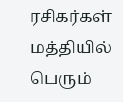ரசிகர்கள் மத்தியில் பெரும்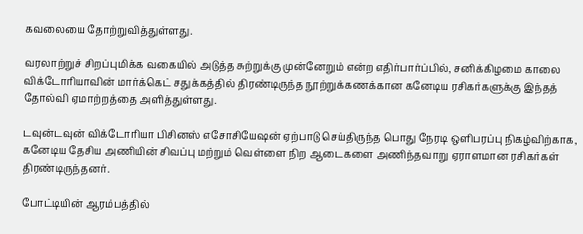கவலையை தோற்றுவித்துள்ளது.

வரலாற்றுச் சிறப்புமிக்க வகையில் அடுத்த சுற்றுக்கு முன்னேறும் என்ற எதிர்பார்ப்பில், சனிக்கிழமை காலை விக்டோரியாவின் மார்க்கெட் சதுக்கத்தில் திரண்டிருந்த நூற்றுக்கணக்கான கனேடிய ரசிகர்களுக்கு இந்தத் தோல்வி ஏமாற்றத்தை அளித்துள்ளது.

டவுன்டவுன் விக்டோரியா பிசினஸ் எசோசியேஷன் ஏற்பாடு செய்திருந்த பொது நேரடி ஒளிபரப்பு நிகழ்விற்காக, கனேடிய தேசிய அணியின் சிவப்பு மற்றும் வெள்ளை நிற ஆடைகளை அணிந்தவாறு ஏராளமான ரசிகர்கள் திரண்டிருந்தனர்.

போட்டியின் ஆரம்பத்தில்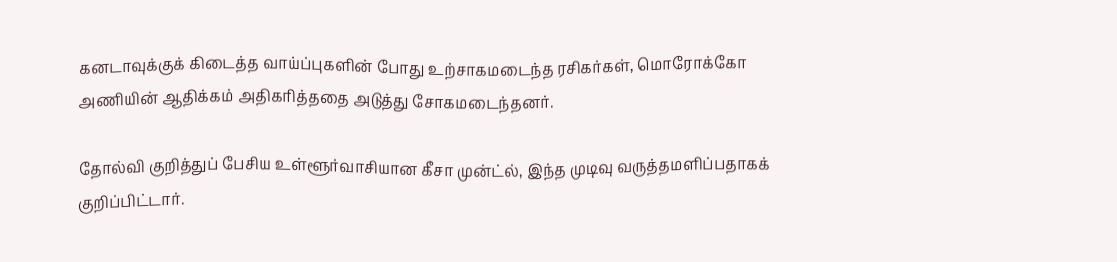கனடாவுக்குக் கிடைத்த வாய்ப்புகளின் போது உற்சாகமடைந்த ரசிகர்கள், மொரோக்கோ அணியின் ஆதிக்கம் அதிகரித்ததை அடுத்து சோகமடைந்தனர்.

தோல்வி குறித்துப் பேசிய உள்ளூர்வாசியான கீசா முன்ட்ல், இந்த முடிவு வருத்தமளிப்பதாகக் குறிப்பிட்டார்.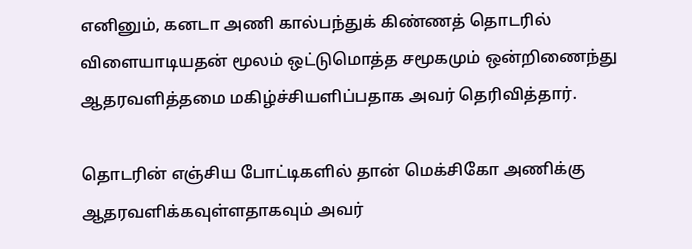எனினும், கனடா அணி கால்பந்துக் கிண்ணத் தொடரில் விளையாடியதன் மூலம் ஒட்டுமொத்த சமூகமும் ஒன்றிணைந்து ஆதரவளித்தமை மகிழ்ச்சியளிப்பதாக அவர் தெரிவித்தார்.

தொடரின் எஞ்சிய போட்டிகளில் தான் மெக்சிகோ அணிக்கு ஆதரவளிக்கவுள்ளதாகவும் அவர்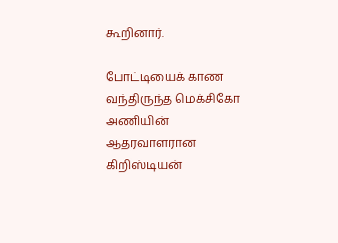கூறினார்.

போட்டியைக் காண வந்திருந்த மெக்சிகோ அணியின் ஆதரவாளரான கிறிஸ்டியன்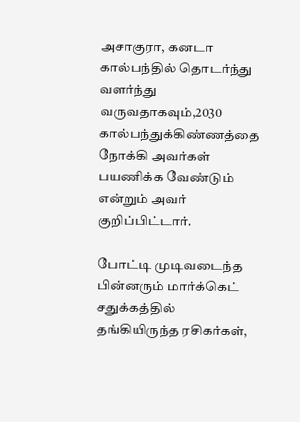அசாகுரா, கனடா கால்பந்தில் தொடர்ந்து வளர்ந்து வருவதாகவும்,2030 கால்பந்துக்கிண்ணத்தை நோக்கி அவர்கள் பயணிக்க வேண்டும் என்றும் அவர் குறிப்பிட்டார்.

போட்டி முடிவடைந்த பின்னரும் மார்க்கெட் சதுக்கத்தில் தங்கியிருந்த ரசிகர்கள்,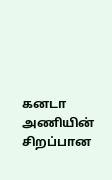கனடா அணியின் சிறப்பான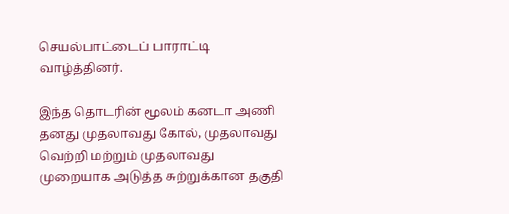செயல்பாட்டைப் பாராட்டி வாழ்த்தினர்.

இந்த தொடரின் மூலம் கனடா அணி தனது முதலாவது கோல், முதலாவது வெற்றி மற்றும் முதலாவது முறையாக அடுத்த சுற்றுக்கான தகுதி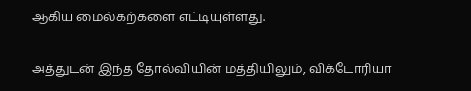ஆகிய மைல்கற்களை எட்டியுள்ளது.

அத்துடன் இந்த தோல்வியின் மத்தியிலும், விக்டோரியா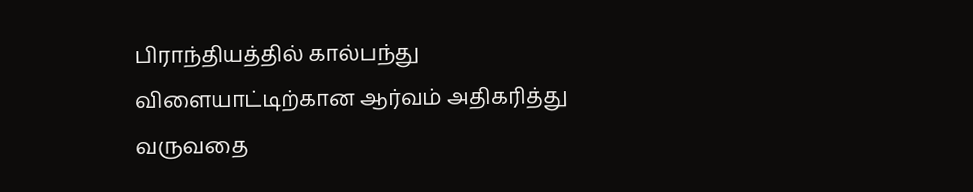பிராந்தியத்தில் கால்பந்து விளையாட்டிற்கான ஆர்வம் அதிகரித்து வருவதை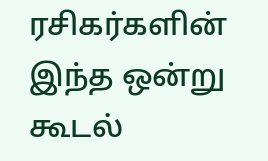ரசிகர்களின் இந்த ஒன்று கூடல்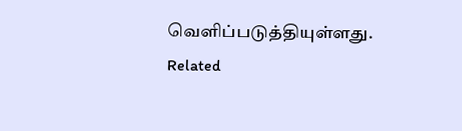வெளிப்படுத்தியுள்ளது.
Related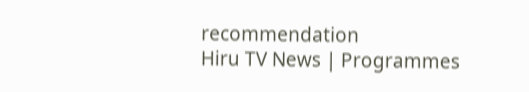recommendation
Hiru TV News | Programmes